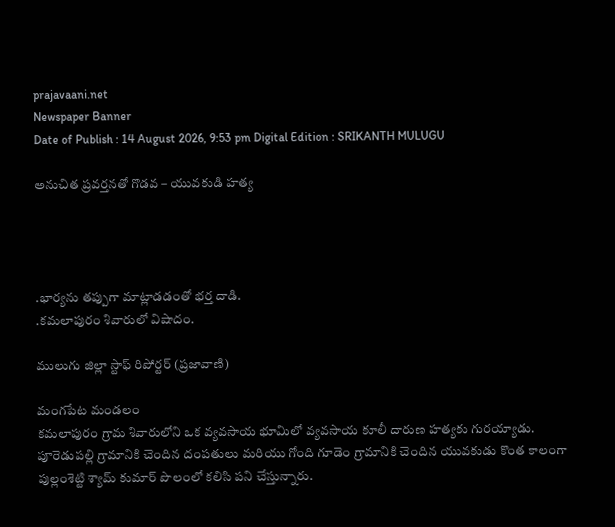prajavaani.net
Newspaper Banner
Date of Publish : 14 August 2026, 9:53 pm Digital Edition : SRIKANTH MULUGU

అనుచిత ప్రవర్తనతో గొడవ – యువకుడి హత్య




.భార్యను తప్పుగా మాట్లాడడంతో భర్త దాడి.
.కమలాపురం శివారులో విషాదం.

ములుగు జిల్లా స్టాఫ్ రిపోర్టర్‌ (ప్రజావాణి)

మంగపేట మండలం
కమలాపురం గ్రామ శివారులోని ఒక వ్యవసాయ భూమిలో వ్యవసాయ కూలీ దారుణ హత్యకు గురయ్యాడు.
పూరెడుపల్లి గ్రామానికి చెందిన దంపతులు మరియు గోంది గూడెం గ్రామానికి చెందిన యువకుడు కొంత కాలంగా పుల్లంశెట్టి శ్యామ్ కుమార్ పొలంలో కలిసి పని చేస్తున్నారు.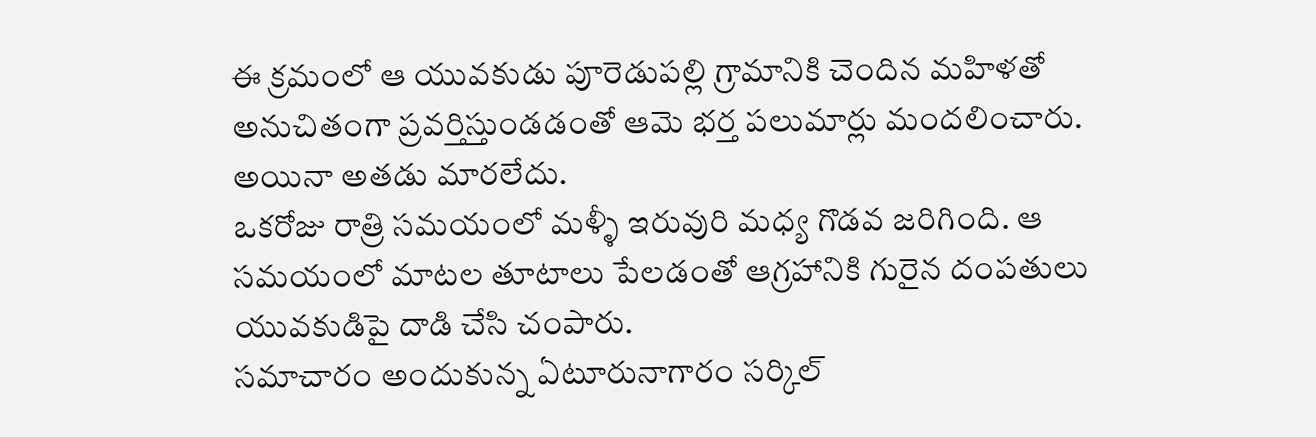ఈ క్రమంలో ఆ యువకుడు పూరెడుపల్లి గ్రామానికి చెందిన మహిళతో అనుచితంగా ప్రవర్తిస్తుండడంతో ఆమె భర్త పలుమార్లు మందలించారు. అయినా అతడు మారలేదు.
ఒకరోజు రాత్రి సమయంలో మళ్ళీ ఇరువురి మధ్య గొడవ జరిగింది. ఆ సమయంలో మాటల తూటాలు పేలడంతో ఆగ్రహానికి గురైన దంపతులు యువకుడిపై దాడి చేసి చంపారు.
సమాచారం అందుకున్న ఏటూరునాగారం సర్కిల్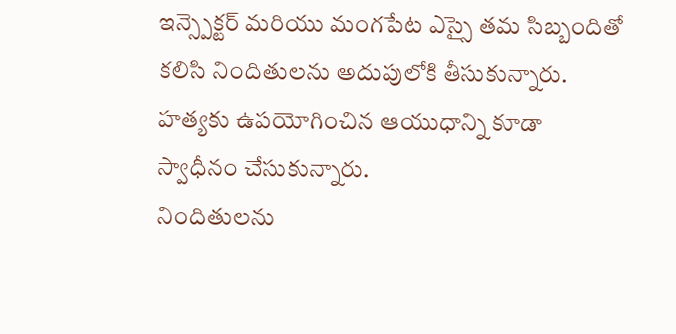ఇన్స్పెక్టర్ మరియు మంగపేట ఎస్సై తమ సిబ్బందితో కలిసి నిందితులను అదుపులోకి తీసుకున్నారు. హత్యకు ఉపయోగించిన ఆయుధాన్ని కూడా స్వాధీనం చేసుకున్నారు.
నిందితులను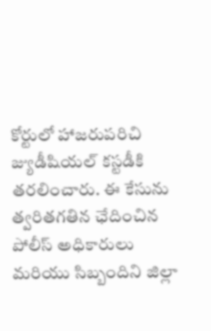కోర్టులో హాజరుపరిచి జ్యుడీషియల్ కస్టడీకి తరలించారు. ఈ కేసును త్వరితగతిన ఛేదించిన పోలీస్ అధికారులు మరియు సిబ్బందిని జిల్లా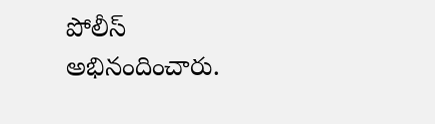పోలీస్ అభినందించారు.